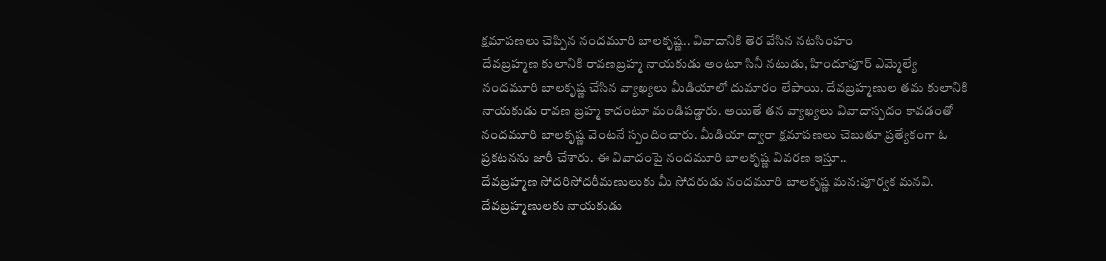క్షమాపణలు చెప్పిన నందమూరి బాలకృష్ణ.. వివాదానికి తెర వేసిన నటసింహం
దేవబ్రహ్మణ కులానికి రావణబ్రహ్మ నాయకుడు అంటూ సినీ నటుడు, హిందూపూర్ ఎమ్మెల్యే నందమూరి బాలకృష్ణ చేసిన వ్యాఖ్యలు మీడియాలో దుమారం లేపాయి. దేవబ్రహ్మణుల తమ కులానికి నాయకుడు రావణ బ్రహ్మ కాదంటూ మండిపడ్డారు. అయితే తన వ్యాఖ్యలు వివాదాస్పదం కావడంతో నందమూరి బాలకృష్ణ వెంటనే స్పందించారు. మీడియా ద్వారా క్షమాపణలు చెబుతూ ప్రత్యేకంగా ఓ ప్రకటనను జారీ చేశారు. ఈ వివాదంపై నందమూరి బాలకృష్ణ వివరణ ఇస్తూ..
దేవబ్రహ్మణ సోదరిసోదరీమణులుకు మీ సోదరుడు నందమూరి బాలకృష్ణ మన:పూర్వక మనవి. దేవబ్రహ్మణులకు నాయకుడు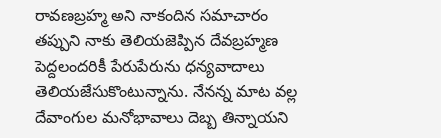రావణబ్రహ్మ అని నాకందిన సమాచారం తప్పుని నాకు తెలియజెప్పిన దేవబ్రహ్మణ పెద్దలందరికీ పేరుపేరును ధన్యవాదాలు తెలియజేసుకొంటున్నాను. నేనన్న మాట వల్ల దేవాంగుల మనోభావాలు దెబ్బ తిన్నాయని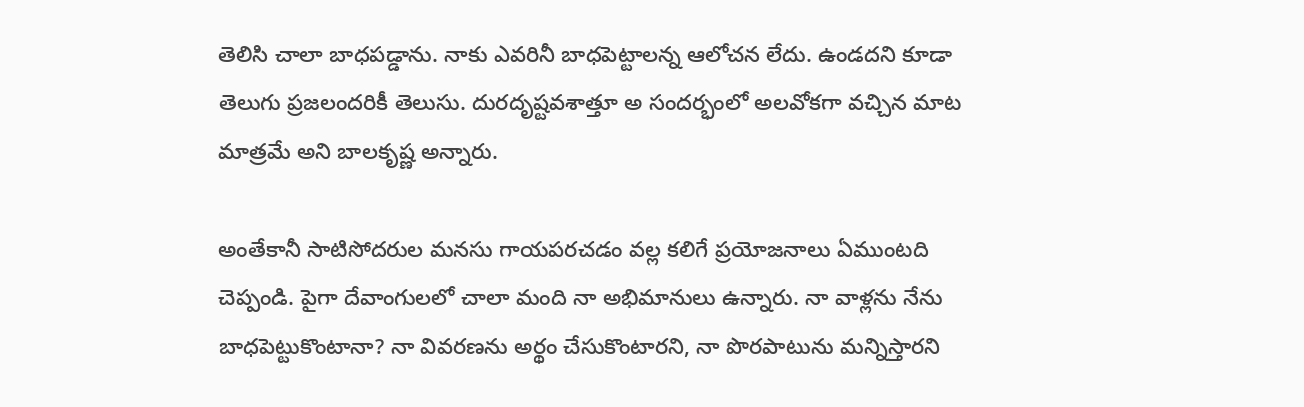తెలిసి చాలా బాధపడ్డాను. నాకు ఎవరినీ బాధపెట్టాలన్న ఆలోచన లేదు. ఉండదని కూడా తెలుగు ప్రజలందరికీ తెలుసు. దురదృష్టవశాత్తూ అ సందర్భంలో అలవోకగా వచ్చిన మాట మాత్రమే అని బాలకృష్ణ అన్నారు.

అంతేకానీ సాటిసోదరుల మనసు గాయపరచడం వల్ల కలిగే ప్రయోజనాలు ఏముంటది చెప్పండి. పైగా దేవాంగులలో చాలా మంది నా అభిమానులు ఉన్నారు. నా వాళ్లను నేను బాధపెట్టుకొంటానా? నా వివరణను అర్థం చేసుకొంటారని, నా పొరపాటును మన్నిస్తారని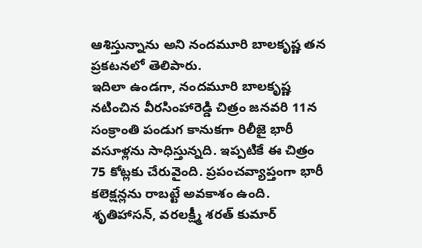ఆశిస్తున్నాను అని నందమూరి బాలకృష్ణ తన ప్రకటనలో తెలిపారు.
ఇదిలా ఉండగా, నందమూరి బాలకృష్ణ నటించిన వీరసింహారెడ్డి చిత్రం జనవరి 11న సంక్రాంతి పండుగ కానుకగా రిలీజై భారీ వసూళ్లను సాధిస్తున్నది. ఇప్పటికే ఈ చిత్రం 75 కోట్లకు చేరువైంది. ప్రపంచవ్యాప్తంగా భారీ కలెక్షన్లను రాబట్టే అవకాశం ఉంది. శృతిహాసన్, వరలక్ష్మీ శరత్ కుమార్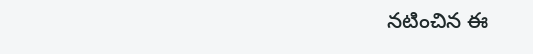నటించిన ఈ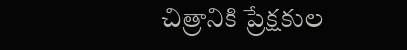చిత్రానికి ప్రేక్షకుల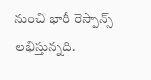నుంచి భారీ రెస్పాన్స్ లభిస్తున్నది.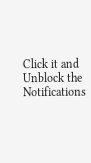Click it and Unblock the Notifications